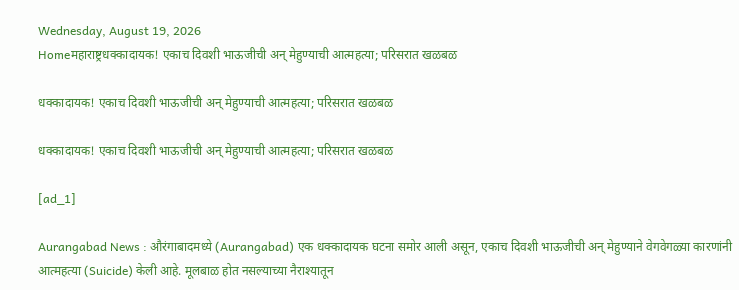Wednesday, August 19, 2026
Homeमहाराष्ट्रधक्कादायक! एकाच दिवशी भाऊजीची अन् मेहुण्याची आत्महत्या; परिसरात खळबळ

धक्कादायक! एकाच दिवशी भाऊजीची अन् मेहुण्याची आत्महत्या; परिसरात खळबळ

धक्कादायक! एकाच दिवशी भाऊजीची अन् मेहुण्याची आत्महत्या; परिसरात खळबळ

[ad_1]

Aurangabad News : औरंगाबादमध्ये (Aurangabad) एक धक्कादायक घटना समोर आली असून, एकाच दिवशी भाऊजीची अन् मेहुण्याने वेगवेगळ्या कारणांनी आत्महत्या (Suicide) केली आहे. मूलबाळ होत नसल्याच्या नैराश्यातून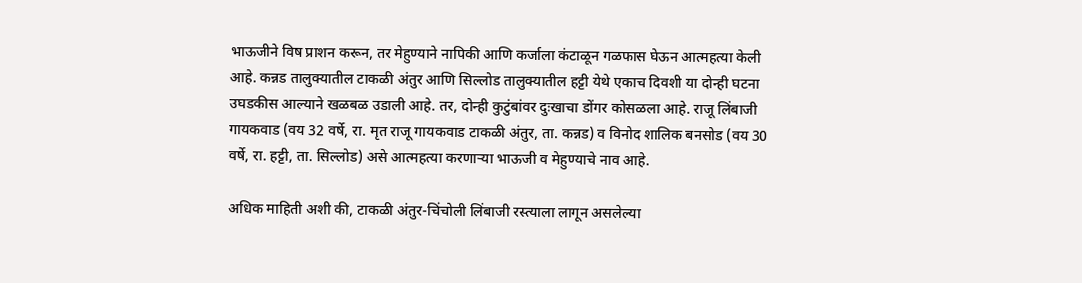भाऊजीने विष प्राशन करून, तर मेहुण्याने नापिकी आणि कर्जाला कंटाळून गळफास घेऊन आत्महत्या केली आहे. कन्नड तालुक्यातील टाकळी अंतुर आणि सिल्लोड तालुक्यातील हट्टी येथे एकाच दिवशी या दोन्ही घटना उघडकीस आल्याने खळबळ उडाली आहे. तर, दोन्ही कुटुंबांवर दुःखाचा डोंगर कोसळला आहे. राजू लिंबाजी गायकवाड (वय 32 वर्षे, रा. मृत राजू गायकवाड टाकळी अंतुर, ता. कन्नड) व विनोद शालिक बनसोड (वय 30 वर्षे, रा. हट्टी, ता. सिल्लोड) असे आत्महत्या करणाऱ्या भाऊजी व मेहुण्याचे नाव आहे.

अधिक माहिती अशी की, टाकळी अंतुर-चिंचोली लिंबाजी रस्त्याला लागून असलेल्या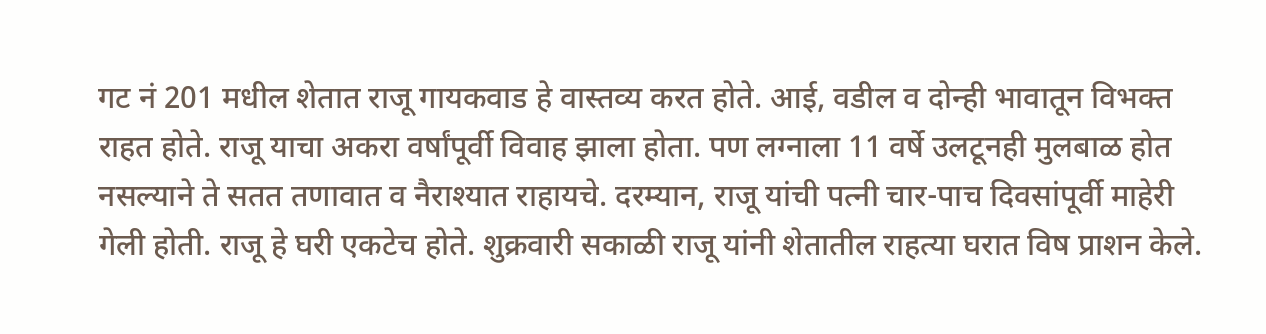गट नं 201 मधील शेतात राजू गायकवाड हे वास्तव्य करत होते. आई, वडील व दोन्ही भावातून विभक्त राहत होते. राजू याचा अकरा वर्षांपूर्वी विवाह झाला होता. पण लग्नाला 11 वर्षे उलटूनही मुलबाळ होत नसल्याने ते सतत तणावात व नैराश्यात राहायचे. दरम्यान, राजू यांची पत्नी चार-पाच दिवसांपूर्वी माहेरी गेली होती. राजू हे घरी एकटेच होते. शुक्रवारी सकाळी राजू यांनी शेतातील राहत्या घरात विष प्राशन केले.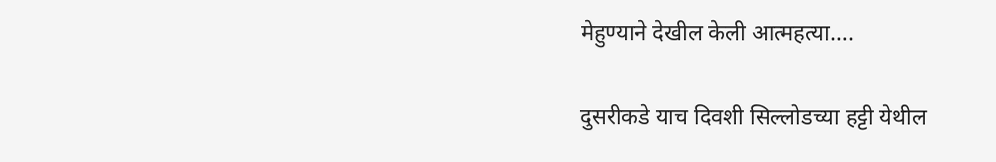मेहुण्याने देखील केली आत्महत्या….

दुसरीकडे याच दिवशी सिल्लोडच्या हट्टी येथील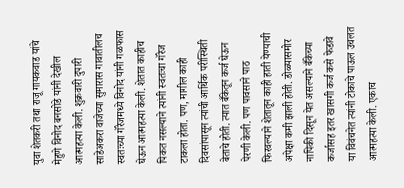युवा शेतकरी तथा राजू गायकवाड यांचे मेहुणे विनोद बनसोडे यांनी देखील आत्महत्या केली. शुक्रवारी दुपारी साडेअकरा वाजेच्या सुमारास गावातीलच स्वतःच्या गॅरेजमध्ये विनोद यांनी गळफास घेऊन आत्महत्या केली. शेतात काहीच पिकत नसल्याने त्यांनी स्वतःचा गॅरेज टाकला होता. पण, मागील काही दिवसांपासून त्यांची आर्थिक परीस्थिती बेताचे होती. त्यात बँकेतून कर्ज घेऊन पेरणी केली. पण पावसाने पाठ फिरवल्याने शेतातून काही हाती येण्याची अपेक्षा कमी झाली होती. डोळ्यासमोर नापिकी दिसून येत असल्याने बँकेच्या कर्जासह इतर खासगी कर्ज कसे फेडावे या विवंचनेत त्यांनी टोकाचे पाऊल उचलत आत्महत्या केली. एकाच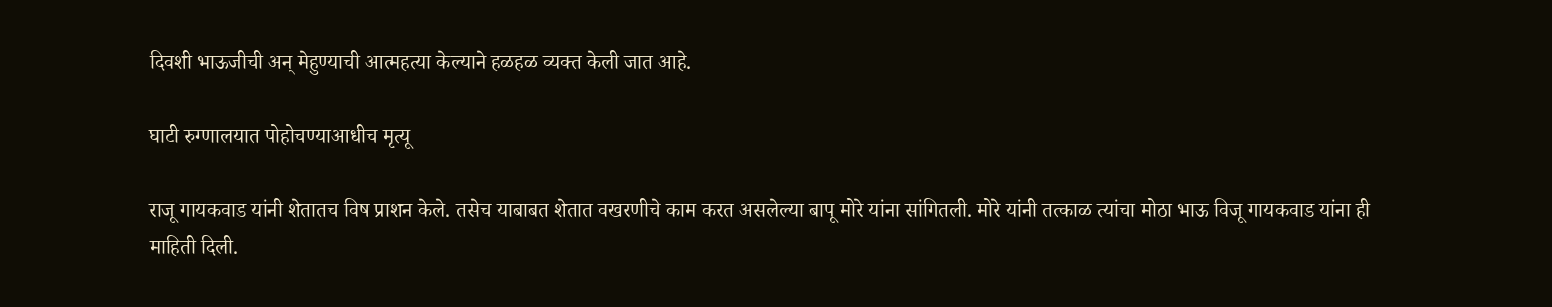दिवशी भाऊजीची अन् मेहुण्याची आत्महत्या केल्याने हळहळ व्यक्त केली जात आहे.

घाटी रुग्णालयात पोहोचण्याआधीच मृत्यू

राजू गायकवाड यांनी शेतातच विष प्राशन केले. तसेच याबाबत शेतात वखरणीचे काम करत असलेल्या बापू मोरे यांना सांगितली. मोरे यांनी तत्काळ त्यांचा मोठा भाऊ विजू गायकवाड यांना ही माहिती दिली.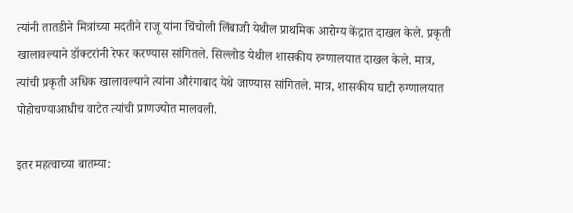त्यांनी तातडीने मित्रांच्या मदतीने राजू यांना चिंचोली लिंबाजी येथील प्राथमिक आरोग्य केंद्रात दाखल केले. प्रकृती खालावल्याने डॉक्टरांनी रेफर करण्यास सांगितले. सिल्लोड येथील शासकीय रुग्णालयात दाखल केले. मात्र, त्यांची प्रकृती अधिक खालावल्याने त्यांना औरंगाबाद येथे जाण्यास सांगितले. मात्र, शासकीय घाटी रुग्णालयात पोहोचण्याआधीच वाटेत त्यांची प्राणज्योत मालवली.

इतर महत्वाच्या बातम्या: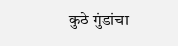कुठे गुंडांचा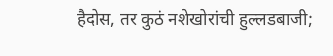हैदोस, तर कुठं नशेखोरांची हुल्लडबाजी;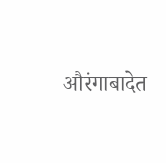औरंगाबादेत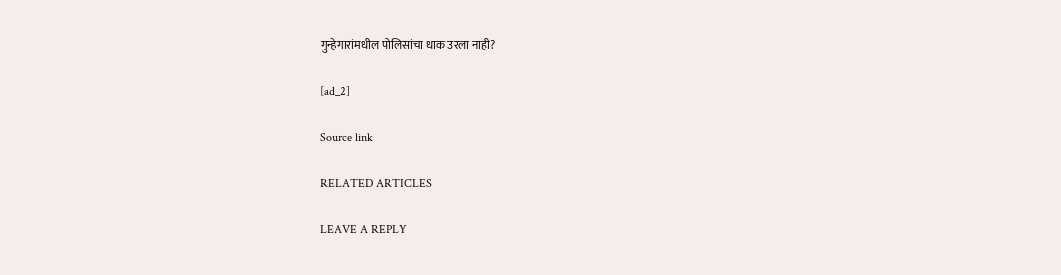गुन्हेगारांमधील पोलिसांचा धाक उरला नाही?

[ad_2]

Source link

RELATED ARTICLES

LEAVE A REPLY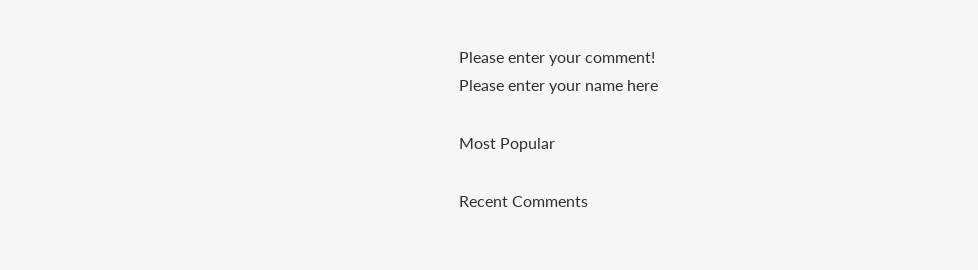Please enter your comment!
Please enter your name here

Most Popular

Recent Comments